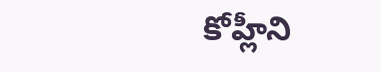కోహ్లీని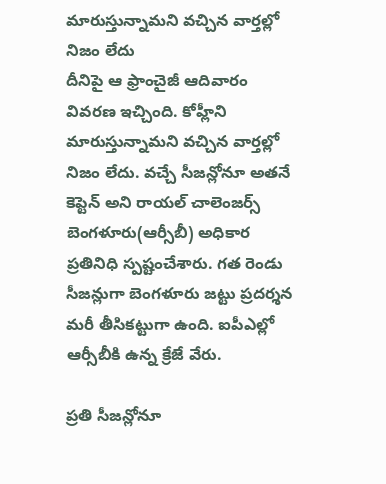మారుస్తున్నామని వచ్చిన వార్తల్లో నిజం లేదు
దీనిపై ఆ ఫ్రాంచైజీ ఆదివారం వివరణ ఇచ్చింది. కోహ్లీని మారుస్తున్నామని వచ్చిన వార్తల్లో నిజం లేదు. వచ్చే సీజన్లోనూ అతనే కెప్టెన్ అని రాయల్ చాలెంజర్స్ బెంగళూరు(ఆర్సీబీ) అధికార ప్రతినిధి స్పష్టంచేశారు. గత రెండు సీజన్లుగా బెంగళూరు జట్టు ప్రదర్శన మరీ తీసికట్టుగా ఉంది. ఐపీఎల్లో ఆర్సీబీకి ఉన్న క్రేజే వేరు.

ప్రతి సీజన్లోనూ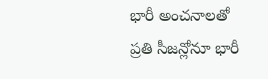భారీ అంచనాలతో
ప్రతి సీజన్లోనూ భారీ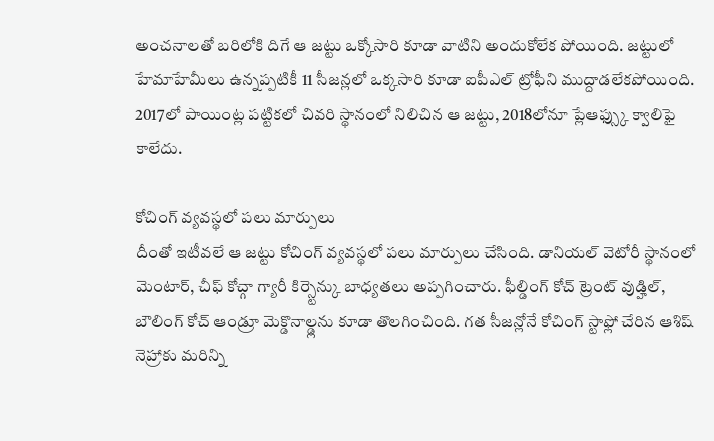అంచనాలతో బరిలోకి దిగే ఆ జట్టు ఒక్కోసారి కూడా వాటిని అందుకోలేక పోయింది. జట్టులో హేమాహేమీలు ఉన్నప్పటికీ 11 సీజన్లలో ఒక్కసారి కూడా ఐపీఎల్ ట్రోఫీని ముద్దాడలేకపోయింది. 2017లో పాయింట్ల పట్టికలో చివరి స్థానంలో నిలిచిన ఆ జట్టు, 2018లోనూ ప్లేఆఫ్స్కు క్వాలిఫై కాలేదు.

కోచింగ్ వ్యవస్థలో పలు మార్పులు
దీంతో ఇటీవలే ఆ జట్టు కోచింగ్ వ్యవస్థలో పలు మార్పులు చేసింది. డానియల్ వెటోరీ స్థానంలో మెంటార్, చీఫ్ కోచ్గా గ్యారీ కిర్స్టెన్కు బాధ్యతలు అప్పగించారు. ఫీల్డింగ్ కోచ్ ట్రెంట్ వుడ్హిల్, బౌలింగ్ కోచ్ ఆండ్రూ మెక్డొనాల్డ్లను కూడా తొలగించింది. గత సీజన్లోనే కోచింగ్ స్టాఫ్లో చేరిన ఆశిష్ నెహ్రాకు మరిన్ని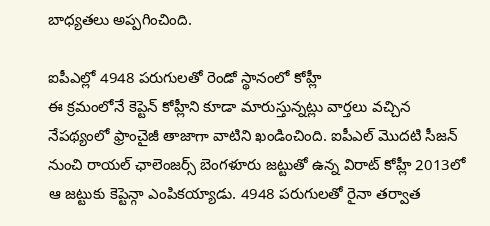బాధ్యతలు అప్పగించింది.

ఐపీఎల్లో 4948 పరుగులతో రెండో స్థానంలో కోహ్లీ
ఈ క్రమంలోనే కెప్టెన్ కోహ్లీని కూడా మారుస్తున్నట్లు వార్తలు వచ్చిన నేపథ్యంలో ఫ్రాంచైజీ తాజాగా వాటిని ఖండించింది. ఐపీఎల్ మొదటి సీజన్ నుంచి రాయల్ ఛాలెంజర్స్ బెంగళూరు జట్టుతో ఉన్న విరాట్ కోహ్లీ 2013లో ఆ జట్టుకు కెప్టెన్గా ఎంపికయ్యాడు. 4948 పరుగులతో రైనా తర్వాత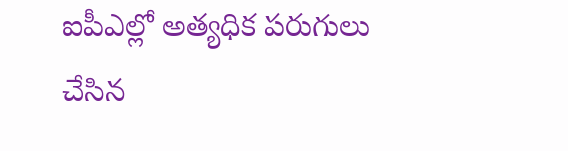ఐపీఎల్లో అత్యధిక పరుగులు చేసిన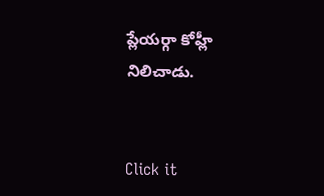ప్లేయర్గా కోహ్లీ నిలిచాడు.


Click it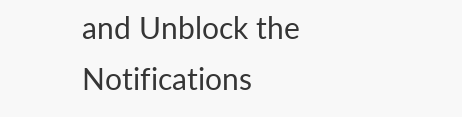and Unblock the Notifications